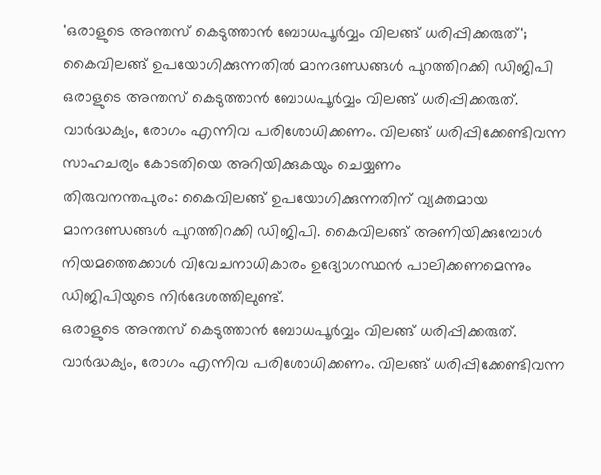'ഒരാളുടെ അന്തസ് കെടുത്താൻ ബോധപൂർവ്വം വിലങ്ങ് ധരിപ്പിക്കരുത്'; കൈവിലങ്ങ് ഉപയോഗിക്കുന്നതിൽ മാനദണ്ഡങ്ങൾ പുറത്തിറക്കി ഡിജിപി
ഒരാളുടെ അന്തസ് കെടുത്താൻ ബോധപൂർവ്വം വിലങ്ങ് ധരിപ്പിക്കരുത്. വാർദ്ധക്യം, രോഗം എന്നിവ പരിശോധിക്കണം. വിലങ്ങ് ധരിപ്പിക്കേണ്ടിവന്ന സാഹചര്യം കോടതിയെ അറിയിക്കുകയും ചെയ്യണം
തിരുവനന്തപുരം: കൈവിലങ്ങ് ഉപയോഗിക്കുന്നതിന് വ്യക്തമായ മാനദണ്ഡങ്ങൾ പുറത്തിറക്കി ഡിജിപി. കൈവിലങ്ങ് അണിയിക്കുമ്പോൾ നിയമത്തെക്കാൾ വിവേചനാധികാരം ഉദ്യോഗസ്ഥൻ പാലിക്കണമെന്നും ഡിജിപിയുടെ നിർദേശത്തിലുണ്ട്.
ഒരാളുടെ അന്തസ് കെടുത്താൻ ബോധപൂർവ്വം വിലങ്ങ് ധരിപ്പിക്കരുത്. വാർദ്ധക്യം, രോഗം എന്നിവ പരിശോധിക്കണം. വിലങ്ങ് ധരിപ്പിക്കേണ്ടിവന്ന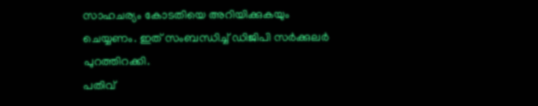സാഹചര്യം കോടതിയെ അറിയിക്കുകയും ചെയ്യണം. ഇത് സംബന്ധിച്ച് ഡിജിപി സർക്കുലർ പുറത്തിറക്കി.
പതിവ്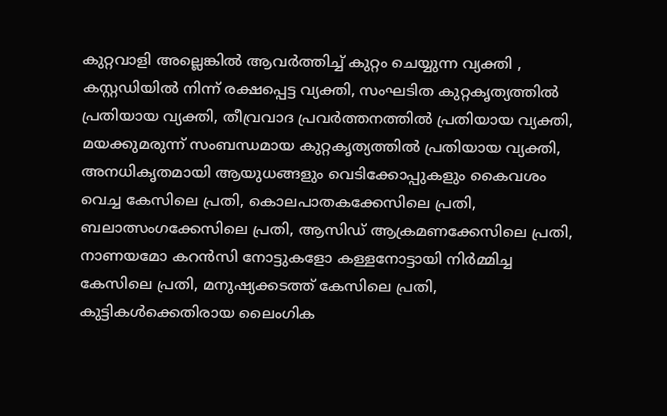കുറ്റവാളി അല്ലെങ്കിൽ ആവർത്തിച്ച് കുറ്റം ചെയ്യുന്ന വ്യക്തി , കസ്റ്റഡിയിൽ നിന്ന് രക്ഷപ്പെട്ട വ്യക്തി, സംഘടിത കുറ്റകൃത്യത്തിൽ പ്രതിയായ വ്യക്തി, തീവ്രവാദ പ്രവർത്തനത്തിൽ പ്രതിയായ വ്യക്തി, മയക്കുമരുന്ന് സംബന്ധമായ കുറ്റകൃത്യത്തിൽ പ്രതിയായ വ്യക്തി, അനധികൃതമായി ആയുധങ്ങളും വെടിക്കോപ്പുകളും കൈവശം വെച്ച കേസിലെ പ്രതി, കൊലപാതകക്കേസിലെ പ്രതി,
ബലാത്സംഗക്കേസിലെ പ്രതി, ആസിഡ് ആക്രമണക്കേസിലെ പ്രതി, നാണയമോ കറൻസി നോട്ടുകളോ കള്ളനോട്ടായി നിർമ്മിച്ച കേസിലെ പ്രതി, മനുഷ്യക്കടത്ത് കേസിലെ പ്രതി, കുട്ടികൾക്കെതിരായ ലൈംഗിക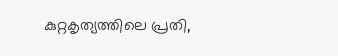കുറ്റകൃത്യത്തിലെ പ്രതി,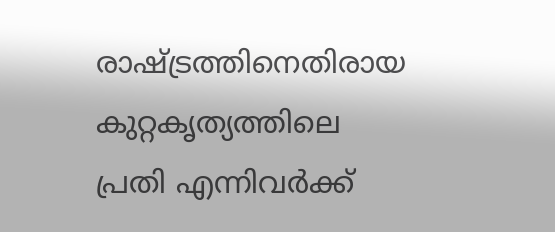രാഷ്ട്രത്തിനെതിരായ കുറ്റകൃത്യത്തിലെ പ്രതി എന്നിവർക്ക്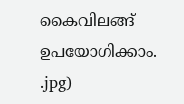കൈവിലങ്ങ് ഉപയോഗിക്കാം.
.jpg)